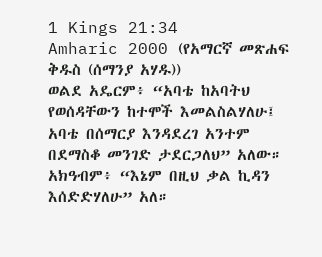1 Kings 21:34
Amharic 2000 (የአማርኛ መጽሐፍ ቅዱስ (ሰማንያ አሃዱ))
ወልደ አዴርም፥ “አባቴ ከአባትህ የወሰዳቸውን ከተሞች እመልስልሃለሁ፤ አባቴ በሰማርያ እንዳደረገ አንተም በደማስቆ መንገድ ታደርጋለህ” አለው። አክዓብም፥ “እኔም በዚህ ቃል ኪዳን እሰድድሃለሁ” አለ።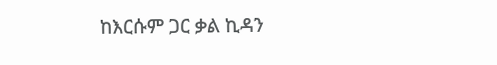ከእርሱም ጋር ቃል ኪዳን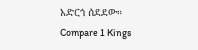አድርጎ ሰደደው።
Compare 1 Kings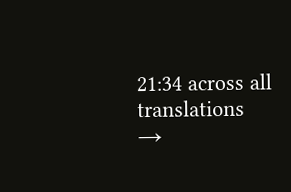21:34 across all translations →